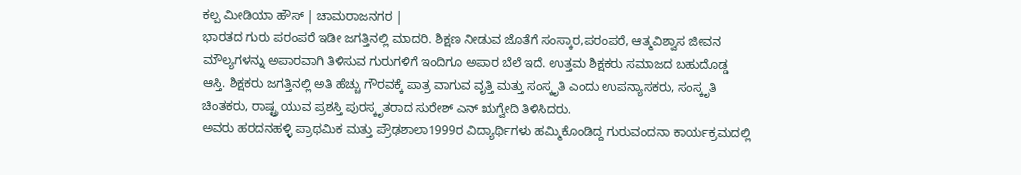ಕಲ್ಪ ಮೀಡಿಯಾ ಹೌಸ್ | ಚಾಮರಾಜನಗರ |
ಭಾರತದ ಗುರು ಪರಂಪರೆ ಇಡೀ ಜಗತ್ತಿನಲ್ಲಿ ಮಾದರಿ. ಶಿಕ್ಷಣ ನೀಡುವ ಜೊತೆಗೆ ಸಂಸ್ಕಾರ,ಪರಂಪರೆ, ಆತ್ಮವಿಶ್ವಾಸ ಜೀವನ ಮೌಲ್ಯಗಳನ್ನು ಅಪಾರವಾಗಿ ತಿಳಿಸುವ ಗುರುಗಳಿಗೆ ಇಂದಿಗೂ ಅಪಾರ ಬೆಲೆ ಇದೆ. ಉತ್ತಮ ಶಿಕ್ಷಕರು ಸಮಾಜದ ಬಹುದೊಡ್ಡ ಆಸ್ತಿ. ಶಿಕ್ಷಕರು ಜಗತ್ತಿನಲ್ಲಿ ಅತಿ ಹೆಚ್ಚು ಗೌರವಕ್ಕೆ ಪಾತ್ರ ವಾಗುವ ವೃತ್ತಿ ಮತ್ತು ಸಂಸ್ಕೃತಿ ಎಂದು ಉಪನ್ಯಾಸಕರು, ಸಂಸ್ಕೃತಿ ಚಿಂತಕರು, ರಾಷ್ಟ್ರ ಯುವ ಪ್ರಶಸ್ತಿ ಪುರಸ್ಕೃತರಾದ ಸುರೇಶ್ ಎನ್ ಋಗ್ವೇದಿ ತಿಳಿಸಿದರು.
ಅವರು ಹರದನಹಳ್ಳಿ ಪ್ರಾಥಮಿಕ ಮತ್ತು ಪ್ರೌಢಶಾಲಾ1999ರ ವಿದ್ಯಾರ್ಥಿಗಳು ಹಮ್ಮಿಕೊಂಡಿದ್ದ ಗುರುವಂದನಾ ಕಾರ್ಯಕ್ರಮದಲ್ಲಿ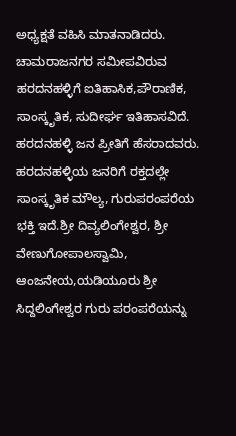ಅಧ್ಯಕ್ಷತೆ ವಹಿಸಿ ಮಾತನಾಡಿದರು.
ಚಾಮರಾಜನಗರ ಸಮೀಪವಿರುವ ಹರದನಹಳ್ಳಿಗೆ ಐತಿಹಾಸಿಕ,ಪೌರಾಣಿಕ, ಸಾಂಸ್ಕೃತಿಕ, ಸುದೀರ್ಘ ಇತಿಹಾಸವಿದೆ. ಹರದನಹಳ್ಳಿ ಜನ ಪ್ರೀತಿಗೆ ಹೆಸರಾದವರು. ಹರದನಹಳ್ಳಿಯ ಜನರಿಗೆ ರಕ್ತದಲ್ಲೇ ಸಾಂಸ್ಕೃತಿಕ ಮೌಲ್ಯ, ಗುರುಪರಂಪರೆಯ ಭಕ್ತಿ ಇದೆ.ಶ್ರೀ ದಿವ್ಯಲಿಂಗೇಶ್ವರ, ಶ್ರೀ ವೇಣುಗೋಪಾಲಸ್ವಾಮಿ, ಆಂಜನೇಯ,ಯಡಿಯೂರು ಶ್ರೀ ಸಿದ್ದಲಿಂಗೇಶ್ವರ ಗುರು ಪರಂಪರೆಯನ್ನು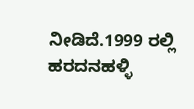ನೀಡಿದೆ.1999 ರಲ್ಲಿ ಹರದನಹಳ್ಳಿ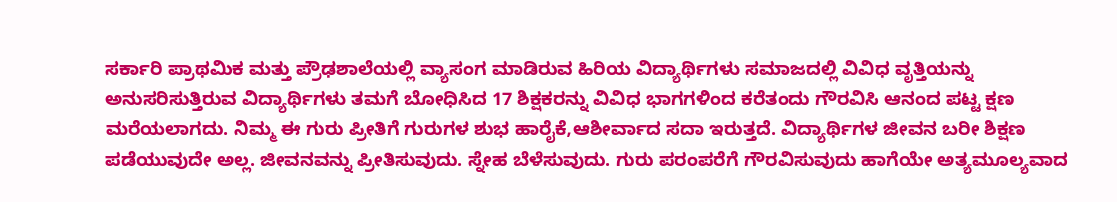ಸರ್ಕಾರಿ ಪ್ರಾಥಮಿಕ ಮತ್ತು ಪ್ರೌಢಶಾಲೆಯಲ್ಲಿ ವ್ಯಾಸಂಗ ಮಾಡಿರುವ ಹಿರಿಯ ವಿದ್ಯಾರ್ಥಿಗಳು ಸಮಾಜದಲ್ಲಿ ವಿವಿಧ ವೃತ್ತಿಯನ್ನು ಅನುಸರಿಸುತ್ತಿರುವ ವಿದ್ಯಾರ್ಥಿಗಳು ತಮಗೆ ಬೋಧಿಸಿದ 17 ಶಿಕ್ಷಕರನ್ನು ವಿವಿಧ ಭಾಗಗಳಿಂದ ಕರೆತಂದು ಗೌರವಿಸಿ ಆನಂದ ಪಟ್ಟ ಕ್ಷಣ ಮರೆಯಲಾಗದು. ನಿಮ್ಮ ಈ ಗುರು ಪ್ರೀತಿಗೆ ಗುರುಗಳ ಶುಭ ಹಾರೈಕೆ,ಆಶೀರ್ವಾದ ಸದಾ ಇರುತ್ತದೆ. ವಿದ್ಯಾರ್ಥಿಗಳ ಜೀವನ ಬರೀ ಶಿಕ್ಷಣ ಪಡೆಯುವುದೇ ಅಲ್ಲ. ಜೀವನವನ್ನು ಪ್ರೀತಿಸುವುದು. ಸ್ನೇಹ ಬೆಳೆಸುವುದು. ಗುರು ಪರಂಪರೆಗೆ ಗೌರವಿಸುವುದು ಹಾಗೆಯೇ ಅತ್ಯಮೂಲ್ಯವಾದ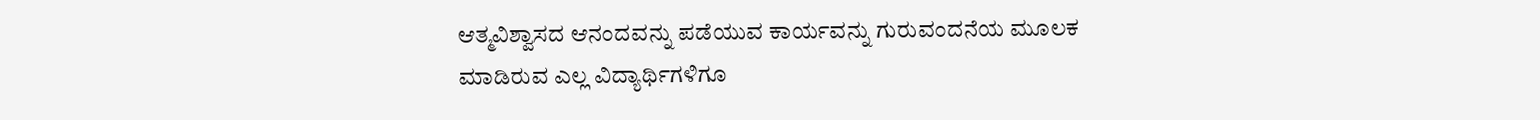ಆತ್ಮವಿಶ್ವಾಸದ ಆನಂದವನ್ನು ಪಡೆಯುವ ಕಾರ್ಯವನ್ನು ಗುರುವಂದನೆಯ ಮೂಲಕ ಮಾಡಿರುವ ಎಲ್ಲ ವಿದ್ಯಾರ್ಥಿಗಳಿಗೂ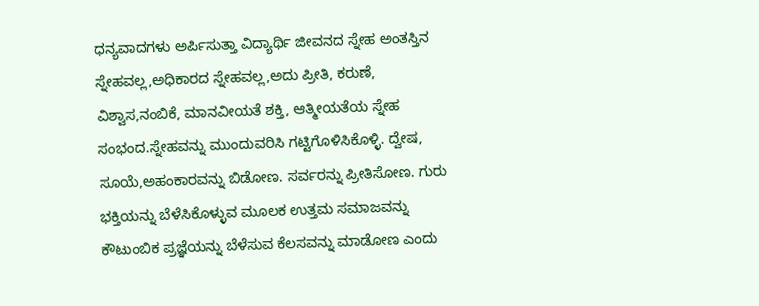ಧನ್ಯವಾದಗಳು ಅರ್ಪಿಸುತ್ತಾ ವಿದ್ಯಾರ್ಥಿ ಜೀವನದ ಸ್ನೇಹ ಅಂತಸ್ತಿನ ಸ್ನೇಹವಲ್ಲ,ಅಧಿಕಾರದ ಸ್ನೇಹವಲ್ಲ,ಅದು ಪ್ರೀತಿ, ಕರುಣೆ, ವಿಶ್ವಾಸ,ನಂಬಿಕೆ, ಮಾನವೀಯತೆ ಶಕ್ತಿ, ಆತ್ಮೀಯತೆಯ ಸ್ನೇಹ ಸಂಭಂದ.ಸ್ನೇಹವನ್ನು ಮುಂದುವರಿಸಿ ಗಟ್ಟಿಗೊಳಿಸಿಕೊಳ್ಳಿ. ದ್ವೇಷ, ಸೂಯೆ,ಅಹಂಕಾರವನ್ನು ಬಿಡೋಣ. ಸರ್ವರನ್ನು ಪ್ರೀತಿಸೋಣ. ಗುರು ಭಕ್ತಿಯನ್ನು ಬೆಳೆಸಿಕೊಳ್ಳುವ ಮೂಲಕ ಉತ್ತಮ ಸಮಾಜವನ್ನು ಕೌಟುಂಬಿಕ ಪ್ರಜ್ಞೆಯನ್ನು ಬೆಳೆಸುವ ಕೆಲಸವನ್ನು ಮಾಡೋಣ ಎಂದು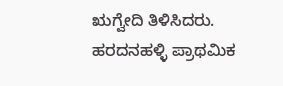ಋಗ್ವೇದಿ ತಿಳಿಸಿದರು.
ಹರದನಹಳ್ಳಿ ಪ್ರಾಥಮಿಕ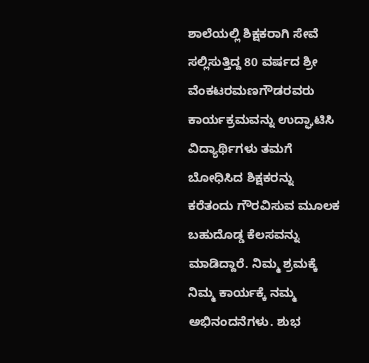ಶಾಲೆಯಲ್ಲಿ ಶಿಕ್ಷಕರಾಗಿ ಸೇವೆ ಸಲ್ಲಿಸುತ್ತಿದ್ದ 80 ವರ್ಷದ ಶ್ರೀ ವೆಂಕಟರಮಣಗೌಡರವರು ಕಾರ್ಯಕ್ರಮವನ್ನು ಉದ್ಘಾಟಿಸಿ ವಿದ್ಯಾರ್ಥಿಗಳು ತಮಗೆ ಬೋಧಿಸಿದ ಶಿಕ್ಷಕರನ್ನು ಕರೆತಂದು ಗೌರವಿಸುವ ಮೂಲಕ ಬಹುದೊಡ್ಡ ಕೆಲಸವನ್ನು ಮಾಡಿದ್ದಾರೆ. ನಿಮ್ಮ ಶ್ರಮಕ್ಕೆ ನಿಮ್ಮ ಕಾರ್ಯಕ್ಕೆ ನಮ್ಮ ಅಭಿನಂದನೆಗಳು. ಶುಭ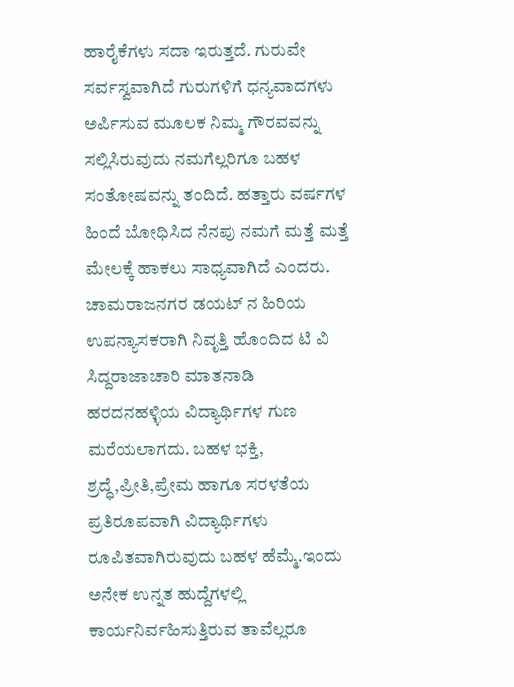ಹಾರೈಕೆಗಳು ಸದಾ ಇರುತ್ತದೆ. ಗುರುವೇ ಸರ್ವಸ್ವವಾಗಿದೆ ಗುರುಗಳಿಗೆ ಧನ್ಯವಾದಗಳು ಅರ್ಪಿಸುವ ಮೂಲಕ ನಿಮ್ಮ ಗೌರವವನ್ನು ಸಲ್ಲಿಸಿರುವುದು ನಮಗೆಲ್ಲರಿಗೂ ಬಹಳ ಸಂತೋಷವನ್ನು ತಂದಿದೆ. ಹತ್ತಾರು ವರ್ಷಗಳ ಹಿಂದೆ ಬೋಧಿಸಿದ ನೆನಪು ನಮಗೆ ಮತ್ತೆ ಮತ್ತೆ ಮೇಲಕ್ಕೆ ಹಾಕಲು ಸಾಧ್ಯವಾಗಿದೆ ಎಂದರು.
ಚಾಮರಾಜನಗರ ಡಯಟ್ ನ ಹಿರಿಯ ಉಪನ್ಯಾಸಕರಾಗಿ ನಿವೃತ್ತಿ ಹೊಂದಿದ ಟಿ ವಿ ಸಿದ್ದರಾಜಾಚಾರಿ ಮಾತನಾಡಿ ಹರದನಹಳ್ಳಿಯ ವಿದ್ಯಾರ್ಥಿಗಳ ಗುಣ ಮರೆಯಲಾಗದು. ಬಹಳ ಭಕ್ತಿ, ಶ್ರದ್ಧೆ,ಪ್ರೀತಿ,ಪ್ರೇಮ ಹಾಗೂ ಸರಳತೆಯ ಪ್ರತಿರೂಪವಾಗಿ ವಿದ್ಯಾರ್ಥಿಗಳು ರೂಪಿತವಾಗಿರುವುದು ಬಹಳ ಹೆಮ್ಮೆ.ಇಂದು ಅನೇಕ ಉನ್ನತ ಹುದ್ದೆಗಳಲ್ಲಿ ಕಾರ್ಯನಿರ್ವಹಿಸುತ್ತಿರುವ ತಾವೆಲ್ಲರೂ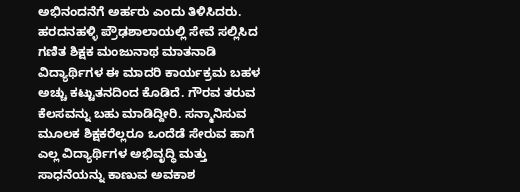ಅಭಿನಂದನೆಗೆ ಅರ್ಹರು ಎಂದು ತಿಳಿಸಿದರು.
ಹರದನಹಳ್ಳಿ ಪ್ರೌಢಶಾಲಾಯಲ್ಲಿ ಸೇವೆ ಸಲ್ಲಿಸಿದ ಗಣಿತ ಶಿಕ್ಷಕ ಮಂಜುನಾಥ ಮಾತನಾಡಿ ವಿದ್ಯಾರ್ಥಿಗಳ ಈ ಮಾದರಿ ಕಾರ್ಯಕ್ರಮ ಬಹಳ ಅಚ್ಚು ಕಟ್ಟುತನದಿಂದ ಕೊಡಿದೆ. ಗೌರವ ತರುವ ಕೆಲಸವನ್ನು ಬಹು ಮಾಡಿದ್ದೀರಿ. ಸನ್ಮಾನಿಸುವ ಮೂಲಕ ಶಿಕ್ಷಕರೆಲ್ಲರೂ ಒಂದೆಡೆ ಸೇರುವ ಹಾಗೆ ಎಲ್ಲ ವಿದ್ಯಾರ್ಥಿಗಳ ಅಭಿವೃದ್ಧಿ ಮತ್ತು ಸಾಧನೆಯನ್ನು ಕಾಣುವ ಅವಕಾಶ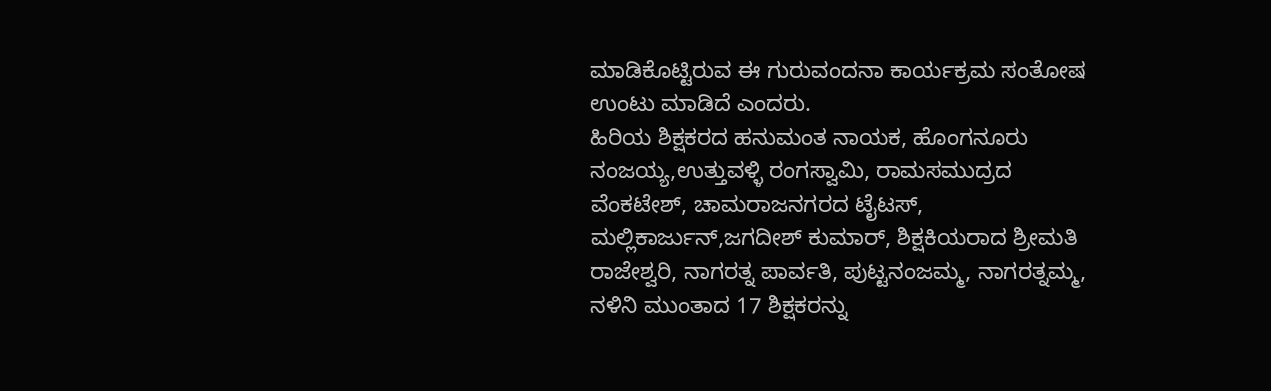ಮಾಡಿಕೊಟ್ಟಿರುವ ಈ ಗುರುವಂದನಾ ಕಾರ್ಯಕ್ರಮ ಸಂತೋಷ ಉಂಟು ಮಾಡಿದೆ ಎಂದರು.
ಹಿರಿಯ ಶಿಕ್ಷಕರದ ಹನುಮಂತ ನಾಯಕ, ಹೊಂಗನೂರು ನಂಜಯ್ಯ,ಉತ್ತುವಳ್ಳಿ ರಂಗಸ್ವಾಮಿ, ರಾಮಸಮುದ್ರದ ವೆಂಕಟೇಶ್, ಚಾಮರಾಜನಗರದ ಟೈಟಸ್, ಮಲ್ಲಿಕಾರ್ಜುನ್,ಜಗದೀಶ್ ಕುಮಾರ್, ಶಿಕ್ಷಕಿಯರಾದ ಶ್ರೀಮತಿ ರಾಜೇಶ್ವರಿ, ನಾಗರತ್ನ ಪಾರ್ವತಿ, ಪುಟ್ಟನಂಜಮ್ಮ, ನಾಗರತ್ನಮ್ಮ, ನಳಿನಿ ಮುಂತಾದ 17 ಶಿಕ್ಷಕರನ್ನು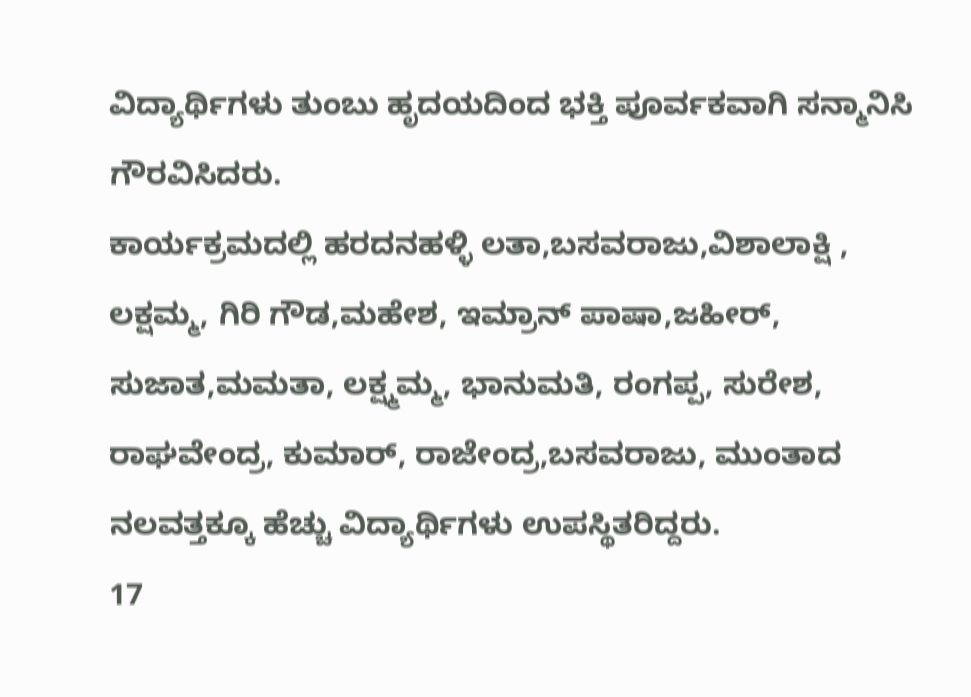ವಿದ್ಯಾರ್ಥಿಗಳು ತುಂಬು ಹೃದಯದಿಂದ ಭಕ್ತಿ ಪೂರ್ವಕವಾಗಿ ಸನ್ಮಾನಿಸಿ ಗೌರವಿಸಿದರು.
ಕಾರ್ಯಕ್ರಮದಲ್ಲಿ ಹರದನಹಳ್ಳಿ ಲತಾ,ಬಸವರಾಜು,ವಿಶಾಲಾಕ್ಷಿ , ಲಕ್ಷಮ್ಮ, ಗಿರಿ ಗೌಡ,ಮಹೇಶ, ಇಮ್ರಾನ್ ಪಾಷಾ,ಜಹೀರ್, ಸುಜಾತ,ಮಮತಾ, ಲಕ್ಷ್ಮಮ್ಮ, ಭಾನುಮತಿ, ರಂಗಪ್ಪ, ಸುರೇಶ, ರಾಘವೇಂದ್ರ, ಕುಮಾರ್, ರಾಜೇಂದ್ರ,ಬಸವರಾಜು, ಮುಂತಾದ ನಲವತ್ತಕ್ಕೂ ಹೆಚ್ಚು ವಿದ್ಯಾರ್ಥಿಗಳು ಉಪಸ್ಥಿತರಿದ್ದರು.
17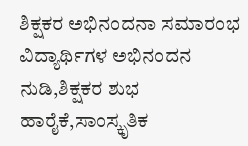ಶಿಕ್ಷಕರ ಅಭಿನಂದನಾ ಸಮಾರಂಭ ವಿದ್ಯಾರ್ಥಿಗಳ ಅಭಿನಂದನ ನುಡಿ,ಶಿಕ್ಷಕರ ಶುಭ ಹಾರೈಕೆ,ಸಾಂಸ್ಕೃತಿಕ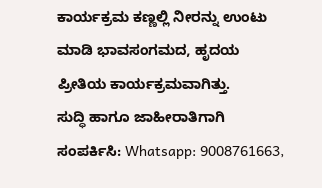ಕಾರ್ಯಕ್ರಮ ಕಣ್ಣಲ್ಲಿ ನೀರನ್ನು ಉಂಟು ಮಾಡಿ ಭಾವಸಂಗಮದ, ಹೃದಯ ಪ್ರೀತಿಯ ಕಾರ್ಯಕ್ರಮವಾಗಿತ್ತು.
ಸುದ್ಧಿ ಹಾಗೂ ಜಾಹೀರಾತಿಗಾಗಿ ಸಂಪರ್ಕಿಸಿ: Whatsapp: 9008761663,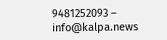9481252093 – info@kalpa.news